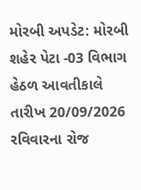મોરબી અપડેટ: મોરબી શહેર પેટા -03 વિભાગ હેઠળ આવતીકાલે તારીખ 20/09/2026 રવિવારના રોજ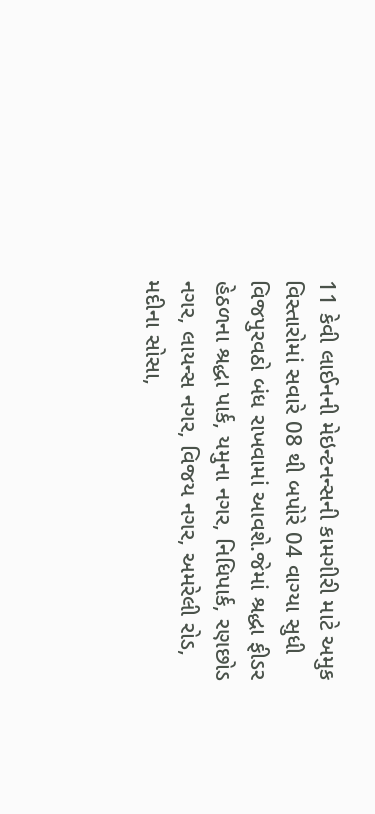11 કેવી લાઈનની મેઇન્ટનન્સની કામગીરી માટે અમુક વિસ્તારોમાં સવારે 08 થી બપોરે 04 વાગ્યા સુધી વિજપુરવઠો બંધ રાખવામાં આવશે.જેમાં શ્રદ્ધા ફીડર હેઠળના શ્રદ્ધા પાર્ક, યમુના નગર, નિધિપાર્ક, રણછોડ નગર, લાયન્સ નગર, વિજય નગર, અમરેલી રોડ, મદીના સોસા,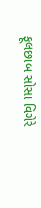ફૂલછાબ સોસા વિગેરે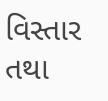વિસ્તાર તથા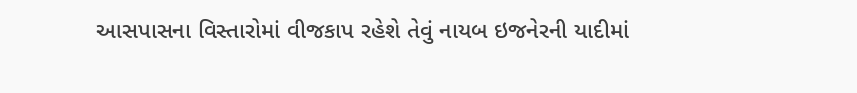આસપાસના વિસ્તારોમાં વીજકાપ રહેશે તેવું નાયબ ઇજનેરની યાદીમાં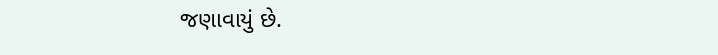જણાવાયું છે.